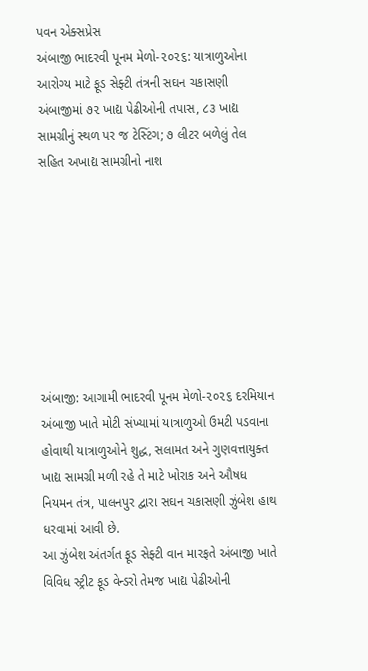પવન એક્સપ્રેસ
અંબાજી ભાદરવી પૂનમ મેળો-૨૦૨૬: યાત્રાળુઓના આરોગ્ય માટે ફૂડ સેફ્ટી તંત્રની સઘન ચકાસણી
અંબાજીમાં ૭૨ ખાદ્ય પેઢીઓની તપાસ, ૮૩ ખાદ્ય સામગ્રીનું સ્થળ પર જ ટેસ્ટિંગ; ૭ લીટર બળેલું તેલ સહિત અખાદ્ય સામગ્રીનો નાશ








અંબાજી: આગામી ભાદરવી પૂનમ મેળો-૨૦૨૬ દરમિયાન અંબાજી ખાતે મોટી સંખ્યામાં યાત્રાળુઓ ઉમટી પડવાના હોવાથી યાત્રાળુઓને શુદ્ધ, સલામત અને ગુણવત્તાયુક્ત ખાદ્ય સામગ્રી મળી રહે તે માટે ખોરાક અને ઔષધ નિયમન તંત્ર, પાલનપુર દ્વારા સઘન ચકાસણી ઝુંબેશ હાથ ધરવામાં આવી છે.
આ ઝુંબેશ અંતર્ગત ફૂડ સેફ્ટી વાન મારફતે અંબાજી ખાતે વિવિધ સ્ટ્રીટ ફૂડ વેન્ડરો તેમજ ખાદ્ય પેઢીઓની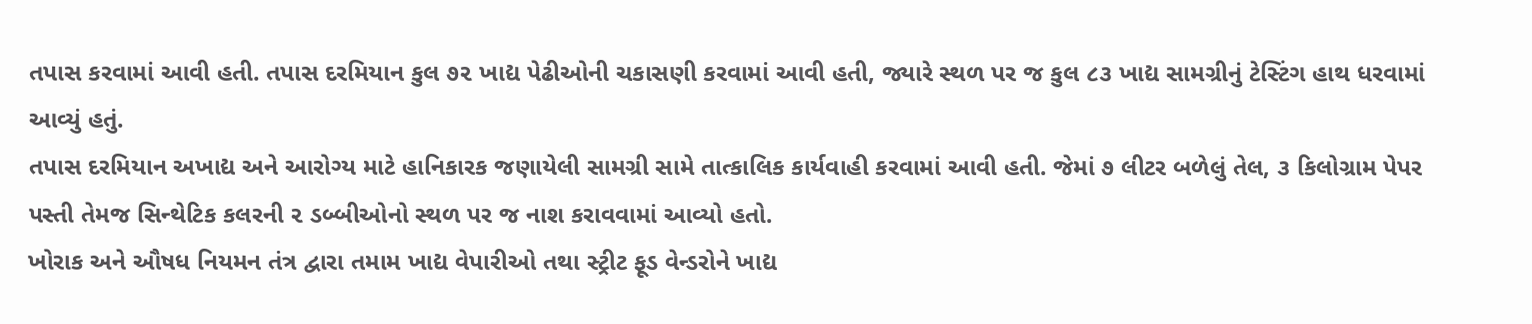તપાસ કરવામાં આવી હતી. તપાસ દરમિયાન કુલ ૭૨ ખાદ્ય પેઢીઓની ચકાસણી કરવામાં આવી હતી, જ્યારે સ્થળ પર જ કુલ ૮૩ ખાદ્ય સામગ્રીનું ટેસ્ટિંગ હાથ ધરવામાં આવ્યું હતું.
તપાસ દરમિયાન અખાદ્ય અને આરોગ્ય માટે હાનિકારક જણાયેલી સામગ્રી સામે તાત્કાલિક કાર્યવાહી કરવામાં આવી હતી. જેમાં ૭ લીટર બળેલું તેલ, ૩ કિલોગ્રામ પેપર પસ્તી તેમજ સિન્થેટિક કલરની ૨ ડબ્બીઓનો સ્થળ પર જ નાશ કરાવવામાં આવ્યો હતો.
ખોરાક અને ઔષધ નિયમન તંત્ર દ્વારા તમામ ખાદ્ય વેપારીઓ તથા સ્ટ્રીટ ફૂડ વેન્ડરોને ખાદ્ય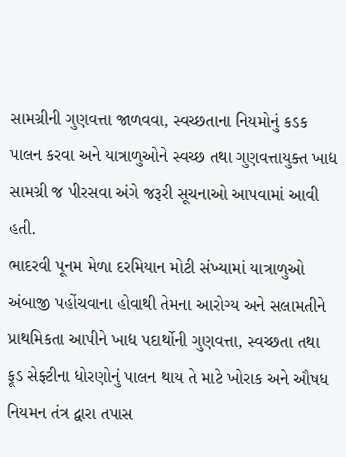સામગ્રીની ગુણવત્તા જાળવવા, સ્વચ્છતાના નિયમોનું કડક પાલન કરવા અને યાત્રાળુઓને સ્વચ્છ તથા ગુણવત્તાયુક્ત ખાદ્ય સામગ્રી જ પીરસવા અંગે જરૂરી સૂચનાઓ આપવામાં આવી હતી.
ભાદરવી પૂનમ મેળા દરમિયાન મોટી સંખ્યામાં યાત્રાળુઓ અંબાજી પહોંચવાના હોવાથી તેમના આરોગ્ય અને સલામતીને પ્રાથમિકતા આપીને ખાદ્ય પદાર્થોની ગુણવત્તા, સ્વચ્છતા તથા ફૂડ સેફ્ટીના ધોરણોનું પાલન થાય તે માટે ખોરાક અને ઔષધ નિયમન તંત્ર દ્વારા તપાસ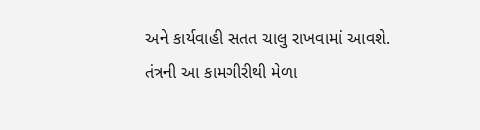અને કાર્યવાહી સતત ચાલુ રાખવામાં આવશે.
તંત્રની આ કામગીરીથી મેળા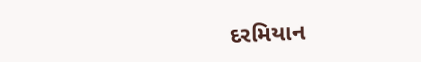દરમિયાન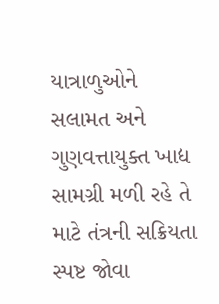યાત્રાળુઓને સલામત અને ગુણવત્તાયુક્ત ખાદ્ય સામગ્રી મળી રહે તે માટે તંત્રની સક્રિયતા સ્પષ્ટ જોવા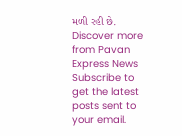મળી રહી છે.
Discover more from Pavan Express News
Subscribe to get the latest posts sent to your email.